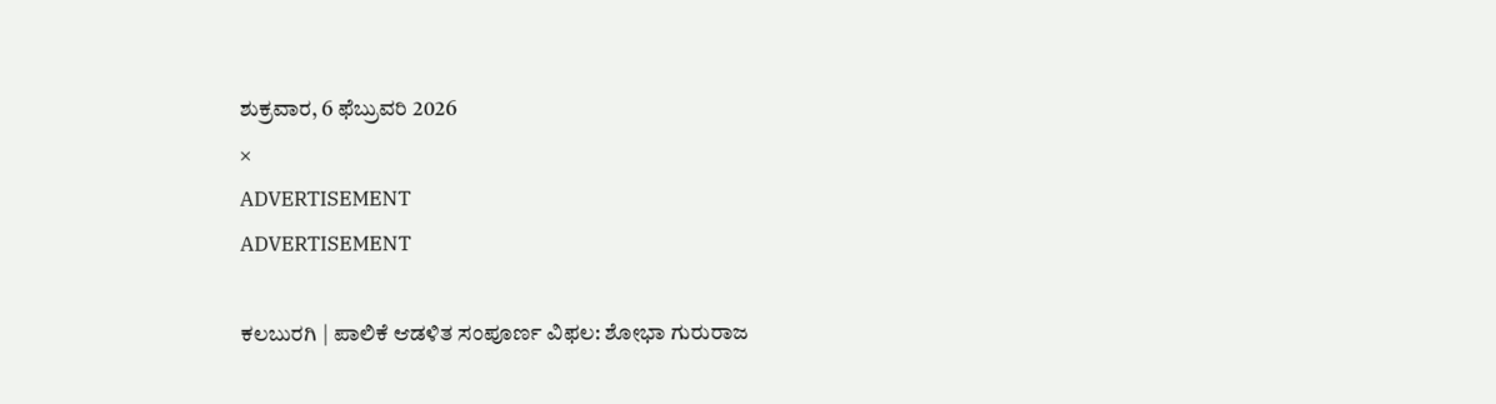ಶುಕ್ರವಾರ, 6 ಫೆಬ್ರುವರಿ 2026
×
ADVERTISEMENT
ADVERTISEMENT

ಕಲಬುರಗಿ | ಪಾಲಿಕೆ ಆಡಳಿತ ಸಂಪೂರ್ಣ ವಿಫಲ: ಶೋಭಾ ಗುರುರಾಜ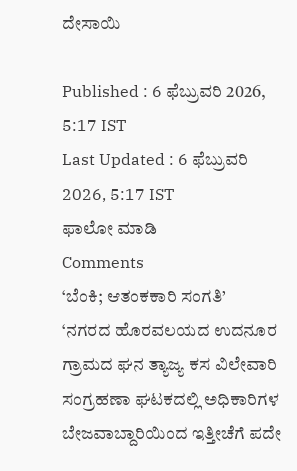ದೇಸಾಯಿ

Published : 6 ಫೆಬ್ರುವರಿ 2026, 5:17 IST
Last Updated : 6 ಫೆಬ್ರುವರಿ 2026, 5:17 IST
ಫಾಲೋ ಮಾಡಿ
Comments
‘ಬೆಂಕಿ; ಆತಂಕಕಾರಿ ಸಂಗತಿ’
‘ನಗರದ ಹೊರವಲಯದ ಉದನೂರ ಗ್ರಾಮದ ಘನ ತ್ಯಾಜ್ಯ ಕಸ ವಿಲೇವಾರಿ ಸಂಗ್ರಹಣಾ ಘಟಕದಲ್ಲಿ ಅಧಿಕಾರಿಗಳ ಬೇಜವಾಬ್ದಾರಿಯಿಂದ ಇತ್ತೀಚೆಗೆ ಪದೇ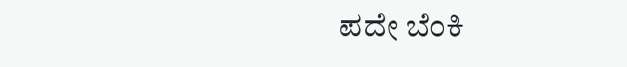ಪದೇ ಬೆಂಕಿ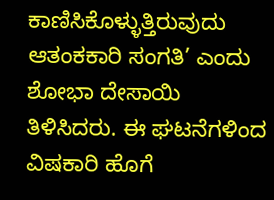ಕಾಣಿಸಿಕೊಳ್ಳುತ್ತಿರುವುದು ಆತಂಕಕಾರಿ ಸಂಗತಿ’ ಎಂದು ಶೋಭಾ ದೇಸಾಯಿ ತಿಳಿಸಿದರು. ಈ ಘಟನೆಗಳಿಂದ ವಿಷಕಾರಿ ಹೊಗೆ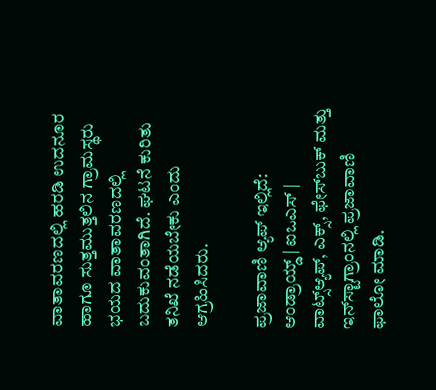ವಾತಾವರಣದಲ್ಲಿ ಹರಡಿ ಉದನೂರ ಹಾಗೂ ಸುತ್ತಮುತ್ತಲಿನ ಗ್ರಾಮಸ್ಥರು ಭಯದ ವಾತಾವರಣದಲ್ಲಿ ಬದುಕುವಂತಾಗಿದೆ. ಘಟನೆ ಕುರಿತು ತನಿಖೆ ನಡೆಯಬೇಕು ಎಂದು ಆಗ್ರಹಿಸಿದರು.

ಪ್ರಜಾವಾಣಿ ಆ್ಯಪ್ ಇಲ್ಲಿದೆ: ಆಂಡ್ರಾಯ್ಡ್ | ಐಒಎಸ್ | ವಾಟ್ಸ್ಆ್ಯಪ್, ಎಕ್ಸ್, ಫೇಸ್‌ಬುಕ್ ಮತ್ತು ಇನ್‌ಸ್ಟಾಗ್ರಾಂನಲ್ಲಿ ಪ್ರಜಾವಾಣಿ ಫಾಲೋ ಮಾಡಿ.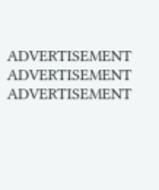ADVERTISEMENT
ADVERTISEMENT
ADVERTISEMENT